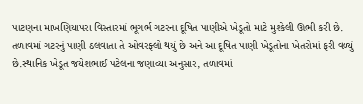પાટણના માખણિયાપરા વિસ્તારમાં ભૂગર્ભ ગટરના દૂષિત પાણીએ ખેડૂતો માટે મુશ્કેલી ઊભી કરી છે. તળાવમાં ગટરનું પાણી ઠલવાતા તે ઓવરફ્લો થયું છે અને આ દૂષિત પાણી ખેડૂતોના ખેતરોમાં ફરી વળ્યું છે.સ્થાનિક ખેડૂત જયેશભાઈ પટેલના જણાવ્યા અનુસાર, તળાવમાં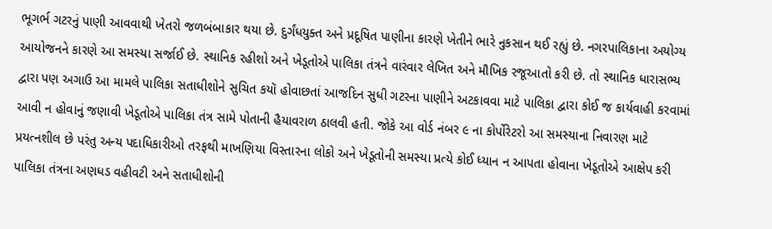ભૂગર્ભ ગટરનું પાણી આવવાથી ખેતરો જળબંબાકાર થયા છે. દુર્ગંધયુક્ત અને પ્રદૂષિત પાણીના કારણે ખેતીને ભારે નુકસાન થઈ રહ્યું છે. નગરપાલિકાના અયોગ્ય આયોજનને કારણે આ સમસ્યા સર્જાઈ છે. સ્થાનિક રહીશો અને ખેડૂતોએ પાલિકા તંત્રને વારંવાર લેખિત અને મૌખિક રજૂઆતો કરી છે. તો સ્થાનિક ધારાસભ્ય દ્વારા પણ અગાઉ આ મામલે પાલિકા સતાધીશોને સુચિત કયૉ હોવાછતાં આજદિન સુધી ગટરના પાણીને અટકાવવા માટે પાલિકા દ્વારા કોઈ જ કાર્યવાહી કરવામાં આવી ન હોવાનું જણાવી ખેડૂતોએ પાલિકા તંત્ર સામે પોતાની હૈયાવરાળ ઠાલવી હતી. જોકે આ વોર્ડ નંબર ૯ ના કોર્પોરેટરો આ સમસ્યાના નિવારણ માટે પ્રયત્નશીલ છે પરંતુ અન્ય પદાધિકારીઓ તરફથી માખણિયા વિસ્તારના લોકો અને ખેડૂતોની સમસ્યા પ્રત્યે કોઈ ધ્યાન ન આપતા હોવાના ખેડૂતોએ આક્ષેપ કરી પાલિકા તંત્રના અણધડ વહીવટી અને સતાધીશોની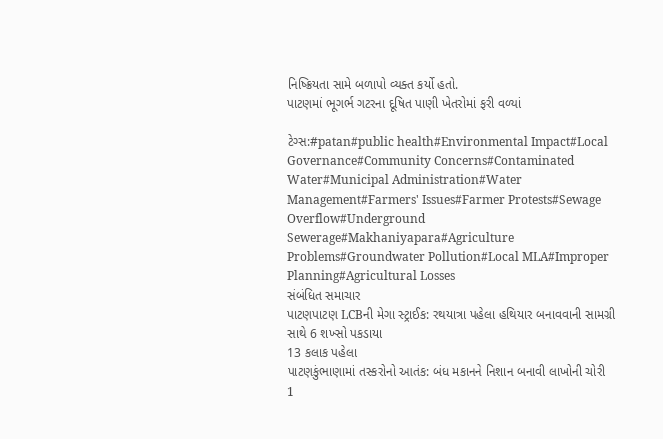નિષ્ક્રિયતા સામે બળાપો વ્યક્ત કર્યો હતો.
પાટણમાં ભૂગર્ભ ગટરના દૂષિત પાણી ખેતરોમાં ફરી વળ્યાં

ટેગ્સ:#patan#public health#Environmental Impact#Local Governance#Community Concerns#Contaminated Water#Municipal Administration#Water Management#Farmers' Issues#Farmer Protests#Sewage Overflow#Underground Sewerage#Makhaniyapara#Agriculture Problems#Groundwater Pollution#Local MLA#Improper Planning#Agricultural Losses
સંબંધિત સમાચાર
પાટણપાટણ LCBની મેગા સ્ટ્રાઈક: રથયાત્રા પહેલા હથિયાર બનાવવાની સામગ્રી સાથે 6 શખ્સો પકડાયા
13 કલાક પહેલા
પાટણકુંભાણામાં તસ્કરોનો આતંક: બંધ મકાનને નિશાન બનાવી લાખોની ચોરી
1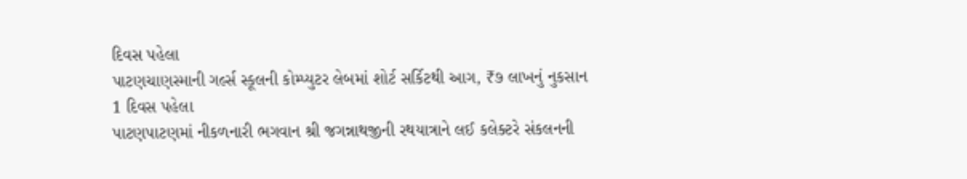દિવસ પહેલા
પાટણચાણસ્માની ગર્લ્સ સ્કૂલની કોમ્પ્યુટર લેબમાં શોર્ટ સર્કિટથી આગ, ₹૭ લાખનું નુકસાન
1 દિવસ પહેલા
પાટણપાટણમાં નીકળનારી ભગવાન શ્રી જગન્નાથજીની રથયાત્રાને લઈ કલેક્ટરે સંકલનની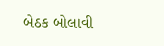બેઠક બોલાવી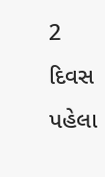2 દિવસ પહેલા